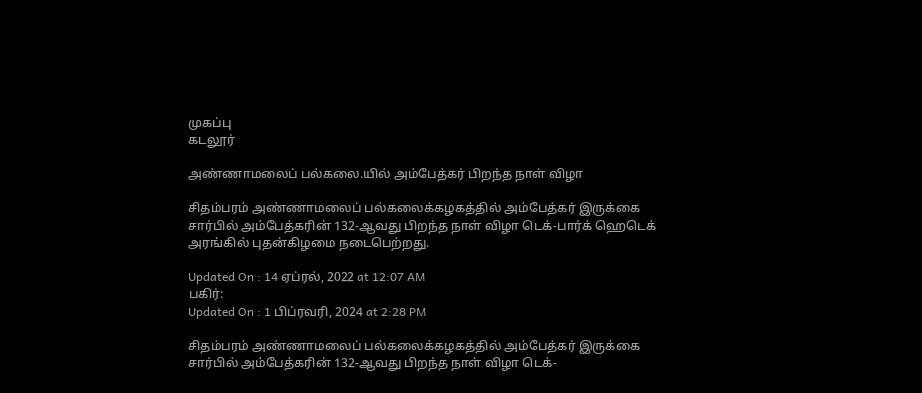முகப்பு
கடலூர்

அண்ணாமலைப் பல்கலை.யில் அம்பேத்கர் பிறந்த நாள் விழா

சிதம்பரம் அண்ணாமலைப் பல்கலைக்கழகத்தில் அம்பேத்கர் இருக்கை சார்பில் அம்பேத்கரின் 132-ஆவது பிறந்த நாள் விழா டெக்-பார்க் ஹெடெக் அரங்கில் புதன்கிழமை நடைபெற்றது.

Updated On : 14 ஏப்ரல், 2022 at 12:07 AM
பகிர்:
Updated On : 1 பிப்ரவரி, 2024 at 2:28 PM

சிதம்பரம் அண்ணாமலைப் பல்கலைக்கழகத்தில் அம்பேத்கர் இருக்கை சார்பில் அம்பேத்கரின் 132-ஆவது பிறந்த நாள் விழா டெக்-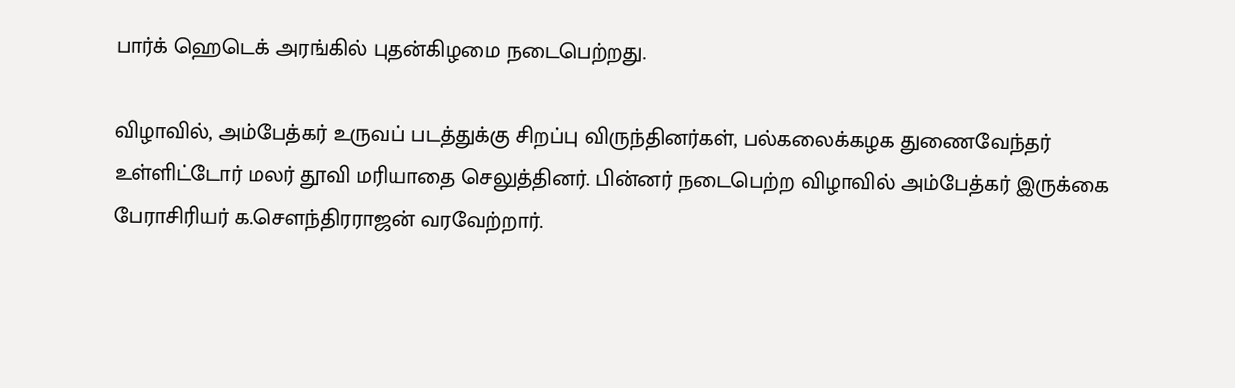பார்க் ஹெடெக் அரங்கில் புதன்கிழமை நடைபெற்றது.

விழாவில், அம்பேத்கர் உருவப் படத்துக்கு சிறப்பு விருந்தினர்கள், பல்கலைக்கழக துணைவேந்தர் உள்ளிட்டோர் மலர் தூவி மரியாதை செலுத்தினர். பின்னர் நடைபெற்ற விழாவில் அம்பேத்கர் இருக்கை பேராசிரியர் க.சௌந்திரராஜன் வரவேற்றார்.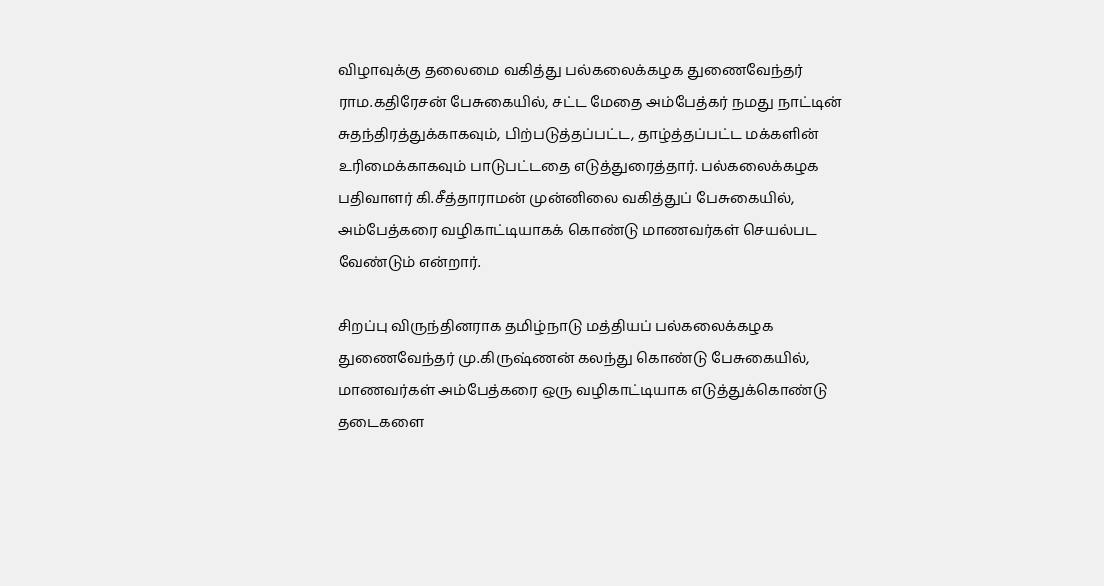விழாவுக்கு தலைமை வகித்து பல்கலைக்கழக துணைவேந்தர் ராம.கதிரேசன் பேசுகையில், சட்ட மேதை அம்பேத்கர் நமது நாட்டின் சுதந்திரத்துக்காகவும், பிற்படுத்தப்பட்ட, தாழ்த்தப்பட்ட மக்களின் உரிமைக்காகவும் பாடுபட்டதை எடுத்துரைத்தார். பல்கலைக்கழக பதிவாளர் கி.சீத்தாராமன் முன்னிலை வகித்துப் பேசுகையில், அம்பேத்கரை வழிகாட்டியாகக் கொண்டு மாணவர்கள் செயல்பட வேண்டும் என்றார்.

சிறப்பு விருந்தினராக தமிழ்நாடு மத்தியப் பல்கலைக்கழக துணைவேந்தர் மு.கிருஷ்ணன் கலந்து கொண்டு பேசுகையில், மாணவர்கள் அம்பேத்கரை ஒரு வழிகாட்டியாக எடுத்துக்கொண்டு தடைகளை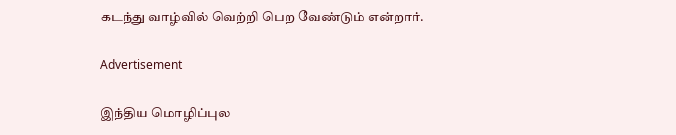கடந்து வாழ்வில் வெற்றி பெற வேண்டும் என்றார்.

Advertisement

இந்திய மொழிப்புல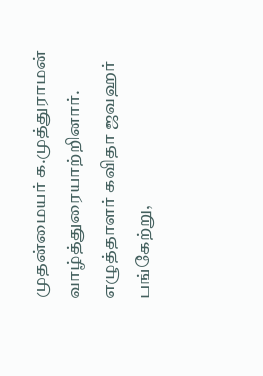முதன்மையர் க.முத்துராமன் வாழ்த்துரையாற்றினார். எழுத்தாளர் கவிதா ஜவஹர் பங்கேற்று,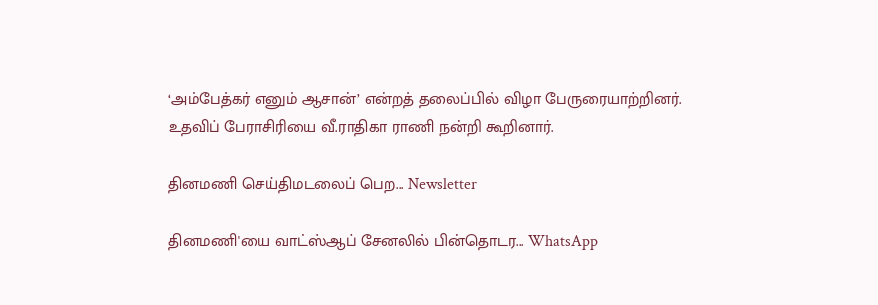‘அம்பேத்கர் எனும் ஆசான்’ என்றத் தலைப்பில் விழா பேருரையாற்றினர். உதவிப் பேராசிரியை வீ.ராதிகா ராணி நன்றி கூறினார்.

தினமணி செய்திமடலைப் பெற... Newsletter

தினமணி'யை வாட்ஸ்ஆப் சேனலில் பின்தொடர... WhatsApp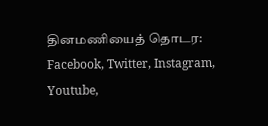தினமணியைத் தொடர: Facebook, Twitter, Instagram, Youtube,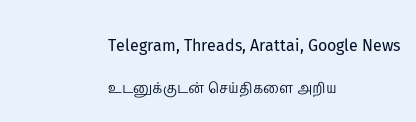Telegram, Threads, Arattai, Google News

உடனுக்குடன் செய்திகளை அறிய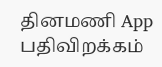தினமணி App பதிவிறக்கம்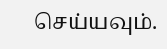செய்யவும்.